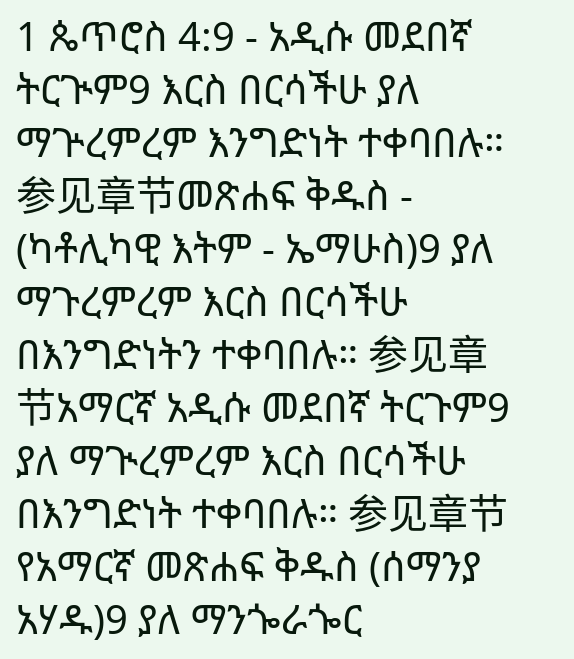1 ጴጥሮስ 4:9 - አዲሱ መደበኛ ትርጒም9 እርስ በርሳችሁ ያለ ማጕረምረም እንግድነት ተቀባበሉ። 参见章节መጽሐፍ ቅዱስ - (ካቶሊካዊ እትም - ኤማሁስ)9 ያለ ማጉረምረም እርስ በርሳችሁ በእንግድነትን ተቀባበሉ። 参见章节አማርኛ አዲሱ መደበኛ ትርጉም9 ያለ ማጒረምረም እርስ በርሳችሁ በእንግድነት ተቀባበሉ። 参见章节የአማርኛ መጽሐፍ ቅዱስ (ሰማንያ አሃዱ)9 ያለ ማንጐራጐር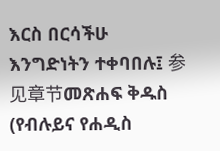እርስ በርሳችሁ እንግድነትን ተቀባበሉ፤ 参见章节መጽሐፍ ቅዱስ (የብሉይና የሐዲስ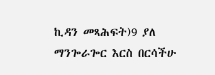ኪዳን መጻሕፍት)9 ያለ ማንጐራጐር እርስ በርሳችሁ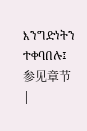እንግድነትን ተቀባበሉ፤ 参见章节 |